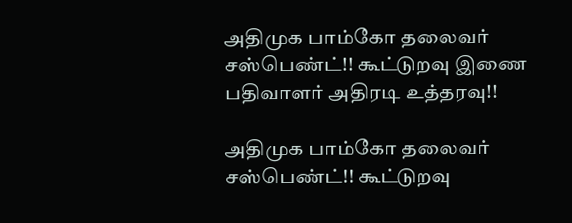அதிமுக பாம்கோ தலைவர் சஸ்பெண்ட்!! கூட்டுறவு இணை பதிவாளர் அதிரடி உத்தரவு!!

அதிமுக பாம்கோ தலைவர் சஸ்பெண்ட்!! கூட்டுறவு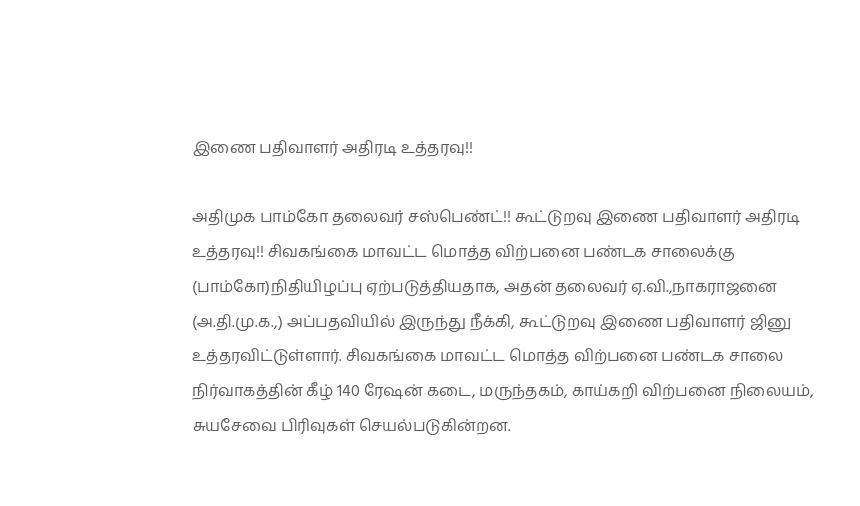இணை பதிவாளர் அதிரடி உத்தரவு!!

அதிமுக பாம்கோ தலைவர் சஸ்பெண்ட்!! கூட்டுறவு இணை பதிவாளர் அதிரடி உத்தரவு!! சிவகங்கை மாவட்ட மொத்த விற்பனை பண்டக சாலைக்கு (பாம்கோ)நிதியிழப்பு ஏற்படுத்தியதாக, அதன் தலைவர் ஏ.வி.,நாகராஜனை (அ.தி.மு.க.,) அப்பதவியில் இருந்து நீக்கி, கூட்டுறவு இணை பதிவாளர் ஜினு உத்தரவிட்டுள்ளார். சிவகங்கை மாவட்ட மொத்த விற்பனை பண்டக சாலை நிர்வாகத்தின் கீழ் 140 ரேஷன் கடை, மருந்தகம், காய்கறி விற்பனை நிலையம், சுயசேவை பிரிவுகள் செயல்படுகின்றன.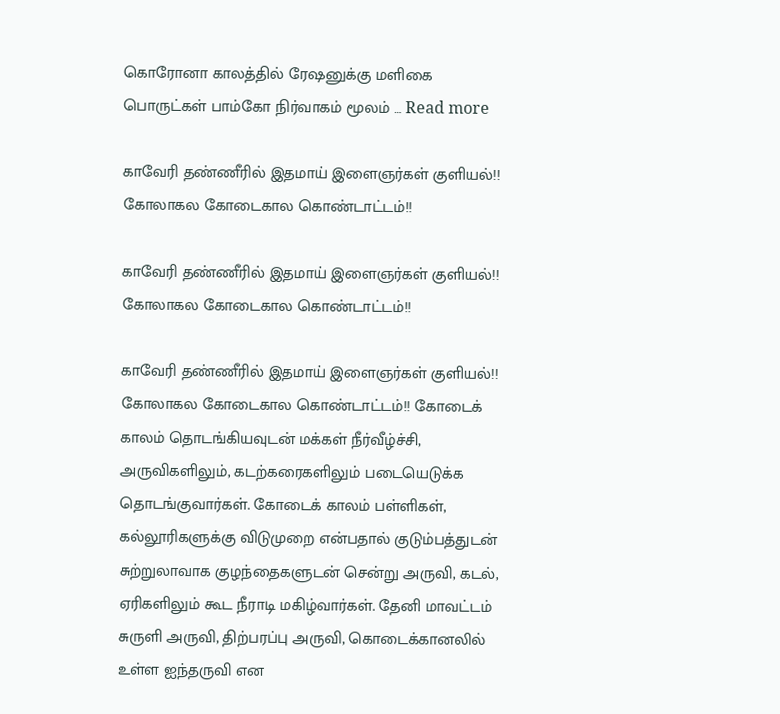கொரோனா காலத்தில் ரேஷனுக்கு மளிகை பொருட்கள் பாம்கோ நிர்வாகம் மூலம் … Read more

காவேரி தண்ணீரில் இதமாய் இளைஞர்கள் குளியல்!! கோலாகல கோடைகால கொண்டாட்டம்!!

காவேரி தண்ணீரில் இதமாய் இளைஞர்கள் குளியல்!! கோலாகல கோடைகால கொண்டாட்டம்!!

காவேரி தண்ணீரில் இதமாய் இளைஞர்கள் குளியல்!! கோலாகல கோடைகால கொண்டாட்டம்!! கோடைக் காலம் தொடங்கியவுடன் மக்கள் நீர்வீழ்ச்சி, அருவிகளிலும், கடற்கரைகளிலும் படையெடுக்க தொடங்குவார்கள். கோடைக் காலம் பள்ளிகள், கல்லூரிகளுக்கு விடுமுறை என்பதால் குடும்பத்துடன் சுற்றுலாவாக குழந்தைகளுடன் சென்று அருவி, கடல், ஏரிகளிலும் கூட நீராடி மகிழ்வார்கள். தேனி மாவட்டம் சுருளி அருவி, திற்பரப்பு அருவி, கொடைக்கானலில் உள்ள ஐந்தருவி என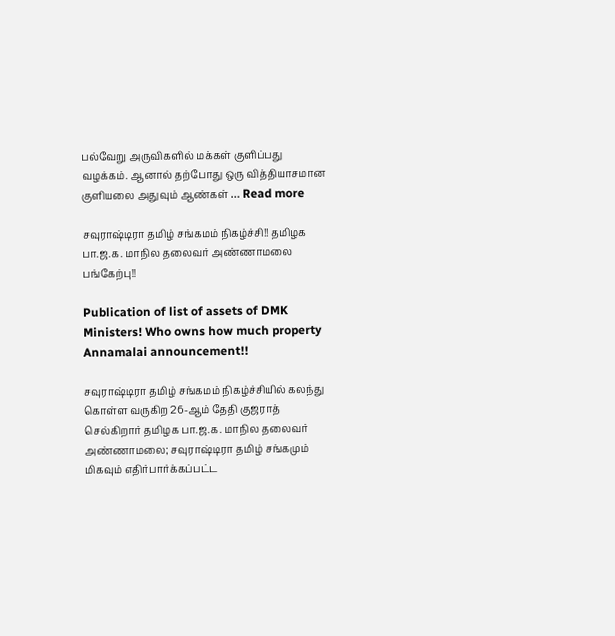பல்வேறு அருவிகளில் மக்கள் குளிப்பது வழக்கம். ஆனால் தற்போது ஒரு வித்தியாசமான குளியலை அதுவும் ஆண்கள் … Read more

சவுராஷ்டிரா தமிழ் சங்கமம் நிகழ்ச்சி!! தமிழக பா.ஜ.க. மாநில தலைவர் அண்ணாமலை பங்கேற்பு!!

Publication of list of assets of DMK Ministers! Who owns how much property Annamalai announcement!!

சவுராஷ்டிரா தமிழ் சங்கமம் நிகழ்ச்சியில் கலந்து கொள்ள வருகிற 26-ஆம் தேதி குஜராத் செல்கிறார் தமிழக பா.ஜ.க. மாநில தலைவர் அண்ணாமலை; சவுராஷ்டிரா தமிழ் சங்கமும் மிகவும் எதிர்பார்க்கப்பட்ட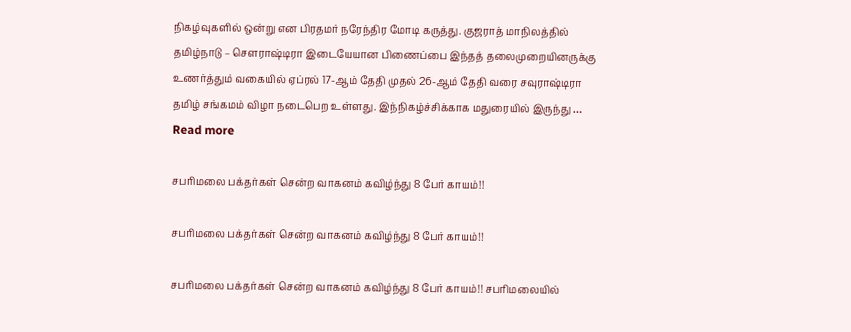நிகழ்வுகளில் ஒன்று என பிரதமர் நரேந்திர மோடி கருத்து. குஜராத் மாநிலத்தில் தமிழ்நாடு – சௌராஷ்டிரா இடையேயான பிணைப்பை இந்தத் தலைமுறையினருக்கு உணர்த்தும் வகையில் ஏப்ரல் 17-ஆம் தேதி முதல் 26-ஆம் தேதி வரை சவுராஷ்டிரா தமிழ் சங்கமம் விழா நடைபெற உள்ளது. இந்நிகழ்ச்சிக்காக மதுரையில் இருந்து … Read more

சபரிமலை பக்தர்கள் சென்ற வாகனம் கவிழ்ந்து 8 பேர் காயம்!!

சபரிமலை பக்தர்கள் சென்ற வாகனம் கவிழ்ந்து 8 பேர் காயம்!!

சபரிமலை பக்தர்கள் சென்ற வாகனம் கவிழ்ந்து 8 பேர் காயம்!! சபரிமலையில்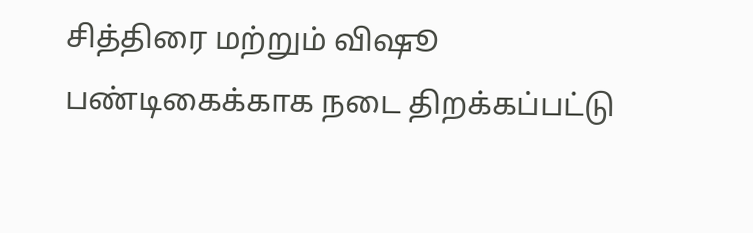சித்திரை மற்றும் விஷூ பண்டிகைக்காக நடை திறக்கப்பட்டு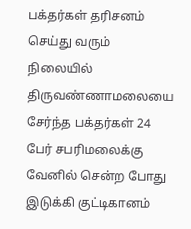பக்தர்கள் தரிசனம் செய்து வரும் நிலையில் திருவண்ணாமலையை சேர்ந்த பக்தர்கள் 24 பேர் சபரிமலைக்கு வேனில் சென்ற போது இடுக்கி குட்டிகானம்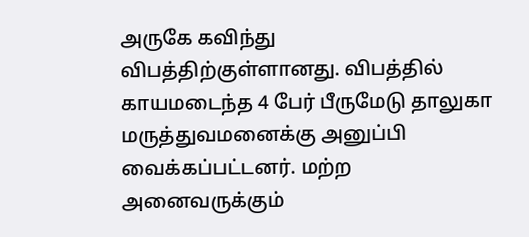அருகே கவிந்து விபத்திற்குள்ளானது. விபத்தில் காயமடைந்த 4 பேர் பீருமேடு தாலுகா மருத்துவமனைக்கு அனுப்பி வைக்கப்பட்டனர். மற்ற அனைவருக்கும்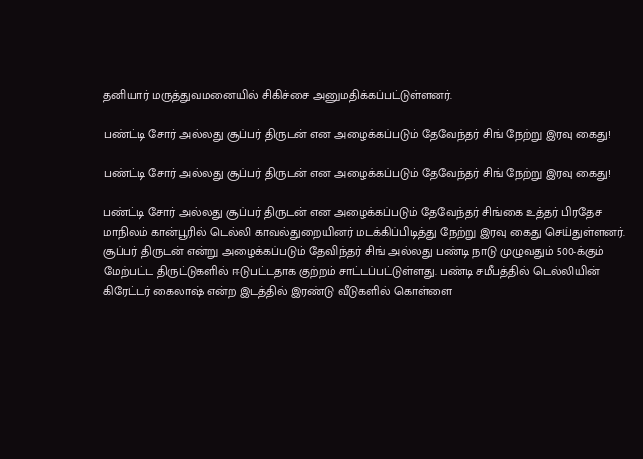தனியார் மருத்துவமனையில் சிகிச்சை அனுமதிக்கப்பட்டுள்ளனர்.

பண்ட்டி சோர் அல்லது சூப்பர் திருடன் என அழைக்கப்படும் தேவேந்தர் சிங் நேற்று இரவு கைது!

பண்ட்டி சோர் அல்லது சூப்பர் திருடன் என அழைக்கப்படும் தேவேந்தர் சிங் நேற்று இரவு கைது!

பண்ட்டி சோர் அல்லது சூப்பர் திருடன் என அழைக்கப்படும் தேவேந்தர் சிங்கை உத்தர் பிரதேச மாநிலம் கான்பூரில் டெல்லி காவல்துறையினர் மடக்கிப்பிடித்து நேற்று இரவு கைது செய்துள்ளனர். சூப்பர் திருடன் என்று அழைக்கப்படும் தேவிந்தர் சிங் அல்லது பண்டி நாடு முழுவதும் 500-க்கும் மேற்பட்ட திருட்டுகளில் ஈடுபட்டதாக குற்றம் சாட்டப்பட்டுள்ளது. பண்டி சமீபத்தில் டெல்லியின் கிரேட்டர் கைலாஷ் என்ற இடத்தில் இரண்டு வீடுகளில் கொள்ளை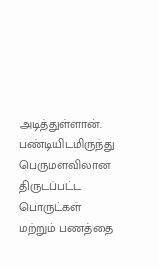அடித்துள்ளான். பண்டியிடமிருந்து பெருமளவிலான திருடப்பட்ட பொருட்கள் மற்றும் பணத்தை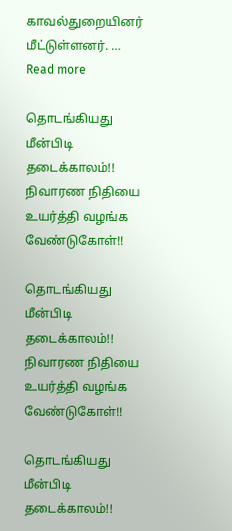காவல்துறையினர் மீட்டுள்ளனர். … Read more

தொடங்கியது மீன்பிடி தடைக்காலம்!! நிவாரண நிதியை உயர்த்தி வழங்க வேண்டுகோள்!!

தொடங்கியது மீன்பிடி தடைக்காலம்!! நிவாரண நிதியை உயர்த்தி வழங்க வேண்டுகோள்!!

தொடங்கியது மீன்பிடி தடைக்காலம்!!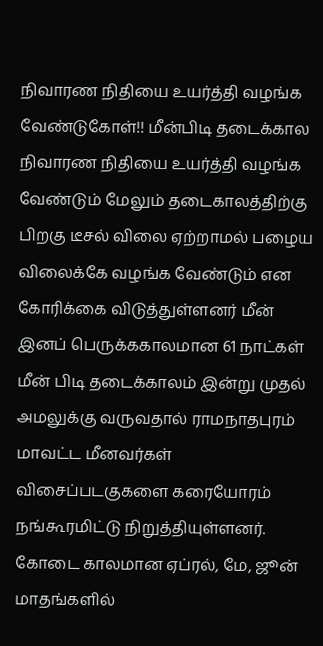நிவாரண நிதியை உயர்த்தி வழங்க வேண்டுகோள்!! மீன்பிடி தடைக்கால நிவாரண நிதியை உயர்த்தி வழங்க வேண்டும் மேலும் தடைகாலத்திற்கு பிறகு டீசல் விலை ஏற்றாமல் பழைய விலைக்கே வழங்க வேண்டும் என கோரிக்கை விடுத்துள்ளனர் மீன் இனப் பெருக்ககாலமான 61 நாட்கள் மீன் பிடி தடைக்காலம் இன்று முதல் அமலுக்கு வருவதால் ராமநாதபுரம் மாவட்ட மீனவர்கள் விசைப்படகுகளை கரையோரம் நங்கூரமிட்டு நிறுத்தியுள்ளனர். கோடை காலமான ஏப்ரல், மே, ஜூன் மாதங்களில்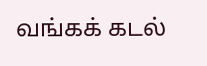வங்கக் கடல்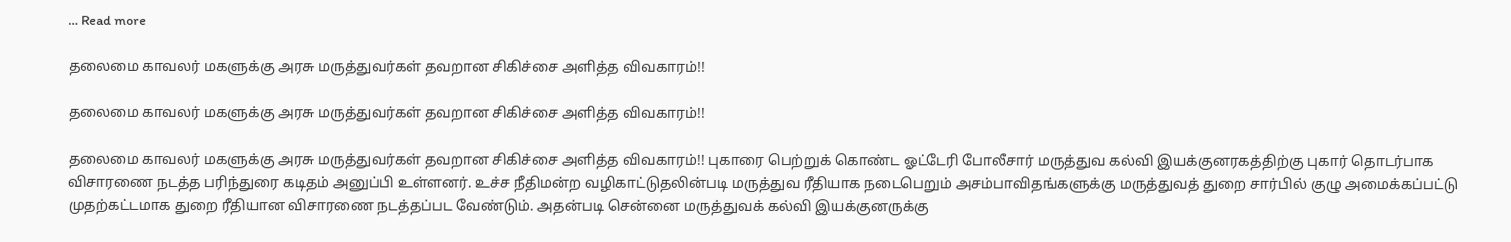… Read more

தலைமை காவலர் மகளுக்கு அரசு மருத்துவர்கள் தவறான சிகிச்சை அளித்த விவகாரம்!!

தலைமை காவலர் மகளுக்கு அரசு மருத்துவர்கள் தவறான சிகிச்சை அளித்த விவகாரம்!!

தலைமை காவலர் மகளுக்கு அரசு மருத்துவர்கள் தவறான சிகிச்சை அளித்த விவகாரம்!! புகாரை பெற்றுக் கொண்ட ஓட்டேரி போலீசார் மருத்துவ கல்வி இயக்குனரகத்திற்கு புகார் தொடர்பாக விசாரணை நடத்த பரிந்துரை கடிதம் அனுப்பி உள்ளனர். உச்ச நீதிமன்ற வழிகாட்டுதலின்படி மருத்துவ ரீதியாக நடைபெறும் அசம்பாவிதங்களுக்கு மருத்துவத் துறை சார்பில் குழு அமைக்கப்பட்டு முதற்கட்டமாக துறை ரீதியான விசாரணை நடத்தப்பட வேண்டும். அதன்படி சென்னை மருத்துவக் கல்வி இயக்குனருக்கு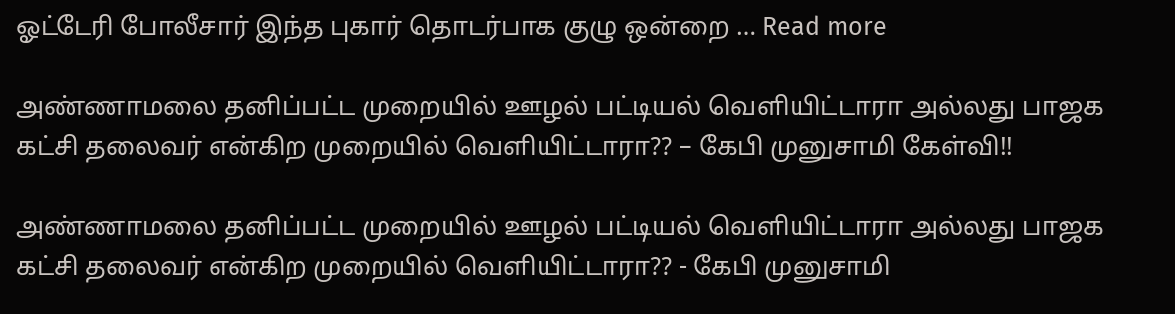ஓட்டேரி போலீசார் இந்த புகார் தொடர்பாக குழு ஒன்றை … Read more

அண்ணாமலை தனிப்பட்ட முறையில் ஊழல் பட்டியல் வெளியிட்டாரா அல்லது பாஜக கட்சி தலைவர் என்கிற முறையில் வெளியிட்டாரா?? – கேபி முனுசாமி கேள்வி!!

அண்ணாமலை தனிப்பட்ட முறையில் ஊழல் பட்டியல் வெளியிட்டாரா அல்லது பாஜக கட்சி தலைவர் என்கிற முறையில் வெளியிட்டாரா?? - கேபி முனுசாமி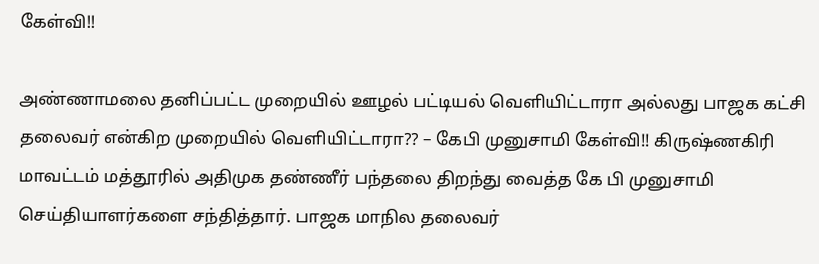கேள்வி!!

அண்ணாமலை தனிப்பட்ட முறையில் ஊழல் பட்டியல் வெளியிட்டாரா அல்லது பாஜக கட்சி தலைவர் என்கிற முறையில் வெளியிட்டாரா?? – கேபி முனுசாமி கேள்வி!! கிருஷ்ணகிரி மாவட்டம் மத்தூரில் அதிமுக தண்ணீர் பந்தலை திறந்து வைத்த கே பி முனுசாமி செய்தியாளர்களை சந்தித்தார். பாஜக மாநில தலைவர்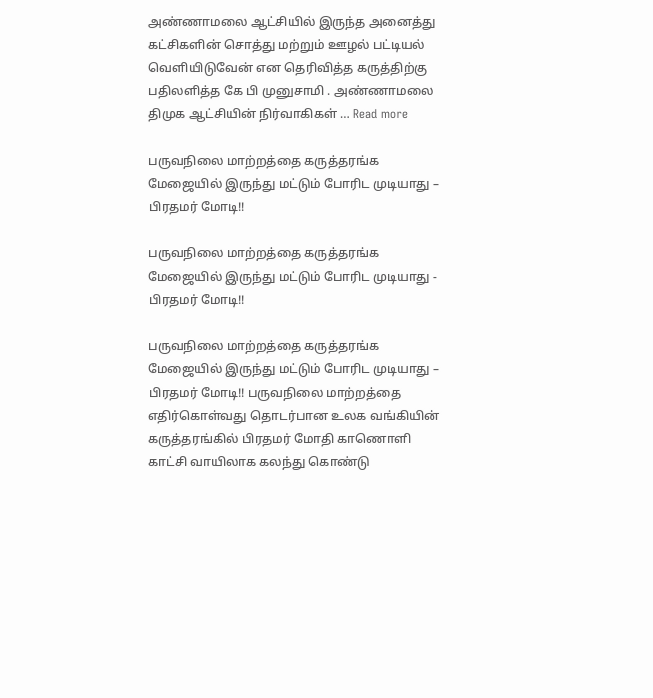அண்ணாமலை ஆட்சியில் இருந்த அனைத்து கட்சிகளின் சொத்து மற்றும் ஊழல் பட்டியல் வெளியிடுவேன் என தெரிவித்த கருத்திற்கு பதிலளித்த கே பி முனுசாமி . அண்ணாமலை திமுக ஆட்சியின் நிர்வாகிகள் … Read more

பருவநிலை மாற்றத்தை கருத்தரங்க மேஜையில் இருந்து மட்டும் போரிட முடியாது – பிரதமர் மோடி!!

பருவநிலை மாற்றத்தை கருத்தரங்க மேஜையில் இருந்து மட்டும் போரிட முடியாது - பிரதமர் மோடி!!

பருவநிலை மாற்றத்தை கருத்தரங்க மேஜையில் இருந்து மட்டும் போரிட முடியாது – பிரதமர் மோடி!! பருவநிலை மாற்றத்தை எதிர்கொள்வது தொடர்பான உலக வங்கியின் கருத்தரங்கில் பிரதமர் மோதி காணொளி காட்சி வாயிலாக கலந்து கொண்டு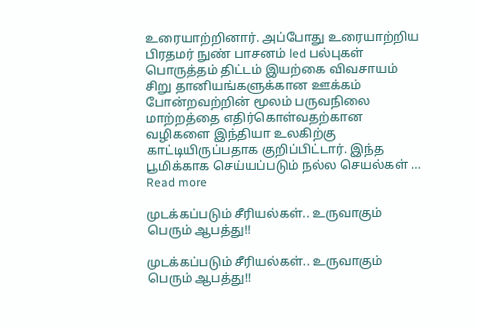உரையாற்றினார். அப்போது உரையாற்றிய பிரதமர் நுண் பாசனம் led பல்புகள் பொருத்தம் திட்டம் இயற்கை விவசாயம் சிறு தானியங்களுக்கான ஊக்கம் போன்றவற்றின் மூலம் பருவநிலை மாற்றத்தை எதிர்கொள்வதற்கான வழிகளை இந்தியா உலகிற்கு காட்டியிருப்பதாக குறிப்பிட்டார். இந்த பூமிக்காக செய்யப்படும் நல்ல செயல்கள் … Read more

முடக்கப்படும் சீரியல்கள்.. உருவாகும் பெரும் ஆபத்து!!

முடக்கப்படும் சீரியல்கள்.. உருவாகும் பெரும் ஆபத்து!!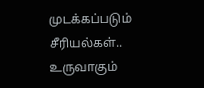முடக்கப்படும் சீரியல்கள்.. உருவாகும்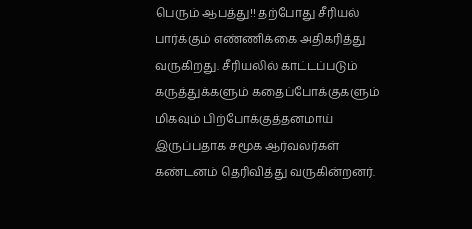பெரும் ஆபத்து!! தற்போது சீரியல் பார்க்கும் எண்ணிக்கை அதிகரித்து வருகிறது. சீரியலில் காட்டப்படும் கருத்துக்களும் கதைப்போக்குகளும் மிகவும் பிற்போக்குத்தனமாய் இருப்பதாக சமூக ஆர்வலர்கள் கண்டனம் தெரிவித்து வருகின்றனர்.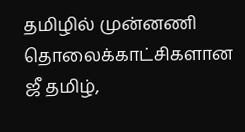தமிழில் முன்னணி தொலைக்காட்சிகளான ஜீ தமிழ்,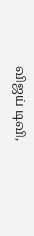விஜய் டிவி,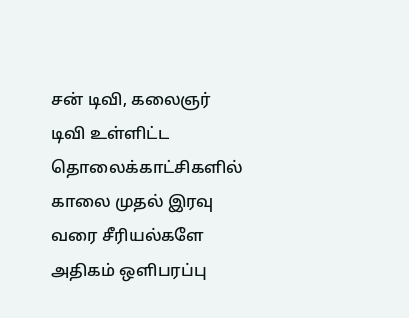சன் டிவி, கலைஞர் டிவி உள்ளிட்ட தொலைக்காட்சிகளில் காலை முதல் இரவு வரை சீரியல்களே அதிகம் ஒளிபரப்பு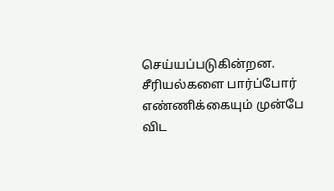செய்யப்படுகின்றன. சீரியல்களை பார்ப்போர் எண்ணிக்கையும் முன்பே விட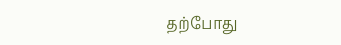தற்போது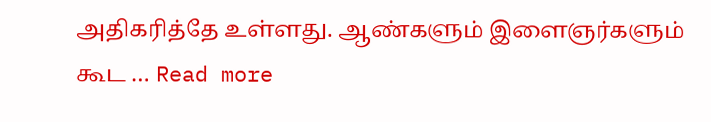அதிகரித்தே உள்ளது. ஆண்களும் இளைஞர்களும் கூட … Read more